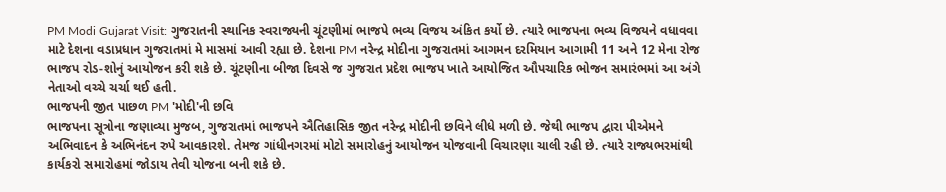PM Modi Gujarat Visit: ગુજરાતની સ્થાનિક સ્વરાજ્યની ચૂંટણીમાં ભાજપે ભવ્ય વિજય અંકિત કર્યો છે. ત્યારે ભાજપના ભવ્ય વિજયને વધાવવા માટે દેશના વડાપ્રધાન ગુજરાતમાં મે માસમાં આવી રહ્યા છે. દેશના PM નરેન્દ્ર મોદીના ગુજરાતમાં આગમન દરમિયાન આગામી 11 અને 12 મેના રોજ ભાજપ રોડ-શોનું આયોજન કરી શકે છે. ચૂંટણીના બીજા દિવસે જ ગુજરાત પ્રદેશ ભાજપ ખાતે આયોજિત ઔપચારિક ભોજન સમારંભમાં આ અંગે નેતાઓ વચ્ચે ચર્ચા થઈ હતી.
ભાજપની જીત પાછળ PM 'મોદી'ની છવિ
ભાજપના સૂત્રોના જણાવ્યા મુજબ, ગુજરાતમાં ભાજપને ઐતિહાસિક જીત નરેન્દ્ર મોદીની છવિને લીધે મળી છે. જેથી ભાજપ દ્વારા પીએમને અભિવાદન કે અભિનંદન રુપે આવકારશે. તેમજ ગાંધીનગરમાં મોટો સમારોહનું આયોજન યોજવાની વિચારણા ચાલી રહી છે. ત્યારે રાજ્યભરમાંથી કાર્યકરો સમારોહમાં જોડાય તેવી યોજના બની શકે છે.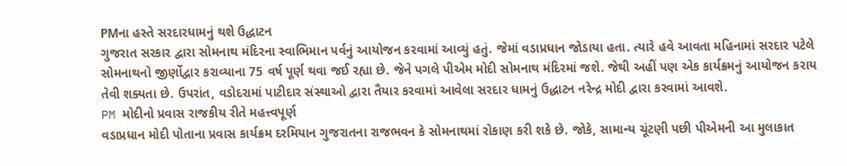PMના હસ્તે સરદારધામનું થશે ઉદ્ધાટન
ગુજરાત સરકાર દ્વારા સોમનાથ મંદિરના સ્વાભિમાન પર્વનું આયોજન કરવામાં આવ્યું હતું. જેમાં વડાપ્રધાન જોડાયા હતા. ત્યારે હવે આવતા મહિનામાં સરદાર પટેલે સોમનાથનો જીર્ણોદ્વાર કરાવ્યાના 75 વર્ષ પૂર્ણ થવા જઈ રહ્યા છે. જેને પગલે પીએમ મોદી સોમનાથ મંદિરમાં જશે. જેથી અહીં પણ એક કાર્યક્રમનું આયોજન કરાય તેવી શક્યતા છે. ઉપરાંત, વડોદરામાં પાટીદાર સંસ્થાઓ દ્વારા તૈયાર કરવામાં આવેલા સરદાર ધામનું ઉદ્ધાટન નરેન્દ્ર મોદી દ્વારા કરવામાં આવશે.
PM મોદીનો પ્રવાસ રાજકીય રીતે મહત્ત્વપૂર્ણ
વડાપ્રધાન મોદી પોતાના પ્રવાસ કાર્યક્રમ દરમિયાન ગુજરાતના રાજભવન કે સોમનાથમાં રોકાણ કરી શકે છે. જોકે, સામાન્ય ચૂંટણી પછી પીએમની આ મુલાકાત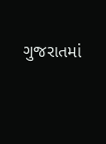ગુજરાતમાં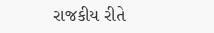રાજકીય રીતે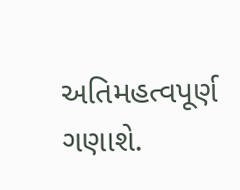અતિમહત્વપૂર્ણ ગણાશે.